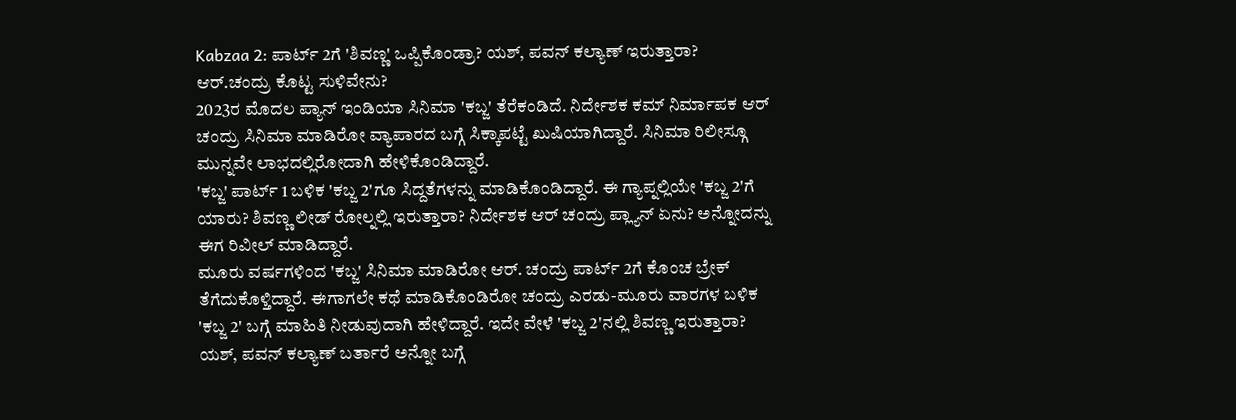Kabzaa 2: ಪಾರ್ಟ್ 2ಗೆ 'ಶಿವಣ್ಣ' ಒಪ್ಪಿಕೊಂಡ್ರಾ? ಯಶ್, ಪವನ್ ಕಲ್ಯಾಣ್ ಇರುತ್ತಾರಾ? ಆರ್.ಚಂದ್ರು ಕೊಟ್ಟ ಸುಳಿವೇನು?
2023ರ ಮೊದಲ ಪ್ಯಾನ್ ಇಂಡಿಯಾ ಸಿನಿಮಾ 'ಕಬ್ಜ' ತೆರೆಕಂಡಿದೆ. ನಿರ್ದೇಶಕ ಕಮ್ ನಿರ್ಮಾಪಕ ಆರ್ ಚಂದ್ರು ಸಿನಿಮಾ ಮಾಡಿರೋ ವ್ಯಾಪಾರದ ಬಗ್ಗೆ ಸಿಕ್ಕಾಪಟ್ಟೆ ಖುಷಿಯಾಗಿದ್ದಾರೆ. ಸಿನಿಮಾ ರಿಲೀಸ್ಗೂ ಮುನ್ನವೇ ಲಾಭದಲ್ಲಿರೋದಾಗಿ ಹೇಳಿಕೊಂಡಿದ್ದಾರೆ.
'ಕಬ್ಜ' ಪಾರ್ಟ್ 1 ಬಳಿಕ 'ಕಬ್ಜ 2'ಗೂ ಸಿದ್ದತೆಗಳನ್ನು ಮಾಡಿಕೊಂಡಿದ್ದಾರೆ. ಈ ಗ್ಯಾಪ್ನಲ್ಲಿಯೇ 'ಕಬ್ಜ 2'ಗೆ ಯಾರು? ಶಿವಣ್ಣ ಲೀಡ್ ರೋಲ್ನಲ್ಲಿ ಇರುತ್ತಾರಾ? ನಿರ್ದೇಶಕ ಆರ್ ಚಂದ್ರು ಪ್ಲ್ಯಾನ್ ಏನು? ಅನ್ನೋದನ್ನು ಈಗ ರಿವೀಲ್ ಮಾಡಿದ್ದಾರೆ.
ಮೂರು ವರ್ಷಗಳಿಂದ 'ಕಬ್ಜ' ಸಿನಿಮಾ ಮಾಡಿರೋ ಆರ್. ಚಂದ್ರು ಪಾರ್ಟ್ 2ಗೆ ಕೊಂಚ ಬ್ರೇಕ್ ತೆಗೆದುಕೊಳ್ತಿದ್ದಾರೆ. ಈಗಾಗಲೇ ಕಥೆ ಮಾಡಿಕೊಂಡಿರೋ ಚಂದ್ರು ಎರಡು-ಮೂರು ವಾರಗಳ ಬಳಿಕ 'ಕಬ್ಜ 2' ಬಗ್ಗೆ ಮಾಹಿತಿ ನೀಡುವುದಾಗಿ ಹೇಳಿದ್ದಾರೆ. ಇದೇ ವೇಳೆ 'ಕಬ್ಜ 2'ನಲ್ಲಿ ಶಿವಣ್ಣ ಇರುತ್ತಾರಾ? ಯಶ್, ಪವನ್ ಕಲ್ಯಾಣ್ ಬರ್ತಾರೆ ಅನ್ನೋ ಬಗ್ಗೆ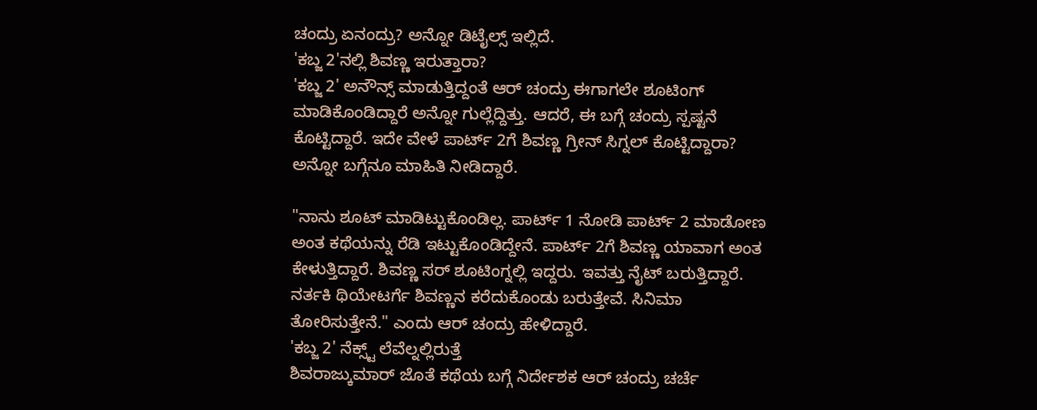ಚಂದ್ರು ಏನಂದ್ರು? ಅನ್ನೋ ಡಿಟೈಲ್ಸ್ ಇಲ್ಲಿದೆ.
'ಕಬ್ಜ 2'ನಲ್ಲಿ ಶಿವಣ್ಣ ಇರುತ್ತಾರಾ?
'ಕಬ್ಜ 2' ಅನೌನ್ಸ್ ಮಾಡುತ್ತಿದ್ದಂತೆ ಆರ್ ಚಂದ್ರು ಈಗಾಗಲೇ ಶೂಟಿಂಗ್ ಮಾಡಿಕೊಂಡಿದ್ದಾರೆ ಅನ್ನೋ ಗುಲ್ಲೆದ್ದಿತ್ತು. ಆದರೆ, ಈ ಬಗ್ಗೆ ಚಂದ್ರು ಸ್ಪಷ್ಟನೆ ಕೊಟ್ಟಿದ್ದಾರೆ. ಇದೇ ವೇಳೆ ಪಾರ್ಟ್ 2ಗೆ ಶಿವಣ್ಣ ಗ್ರೀನ್ ಸಿಗ್ನಲ್ ಕೊಟ್ಟಿದ್ದಾರಾ? ಅನ್ನೋ ಬಗ್ಗೆನೂ ಮಾಹಿತಿ ನೀಡಿದ್ದಾರೆ.

"ನಾನು ಶೂಟ್ ಮಾಡಿಟ್ಟುಕೊಂಡಿಲ್ಲ. ಪಾರ್ಟ್ 1 ನೋಡಿ ಪಾರ್ಟ್ 2 ಮಾಡೋಣ ಅಂತ ಕಥೆಯನ್ನು ರೆಡಿ ಇಟ್ಟುಕೊಂಡಿದ್ದೇನೆ. ಪಾರ್ಟ್ 2ಗೆ ಶಿವಣ್ಣ ಯಾವಾಗ ಅಂತ ಕೇಳುತ್ತಿದ್ದಾರೆ. ಶಿವಣ್ಣ ಸರ್ ಶೂಟಿಂಗ್ನಲ್ಲಿ ಇದ್ದರು. ಇವತ್ತು ನೈಟ್ ಬರುತ್ತಿದ್ದಾರೆ. ನರ್ತಕಿ ಥಿಯೇಟರ್ಗೆ ಶಿವಣ್ಣನ ಕರೆದುಕೊಂಡು ಬರುತ್ತೇವೆ. ಸಿನಿಮಾ ತೋರಿಸುತ್ತೇನೆ." ಎಂದು ಆರ್ ಚಂದ್ರು ಹೇಳಿದ್ದಾರೆ.
'ಕಬ್ಜ 2' ನೆಕ್ಸ್ಟ್ ಲೆವೆಲ್ನಲ್ಲಿರುತ್ತೆ
ಶಿವರಾಜ್ಕುಮಾರ್ ಜೊತೆ ಕಥೆಯ ಬಗ್ಗೆ ನಿರ್ದೇಶಕ ಆರ್ ಚಂದ್ರು ಚರ್ಚೆ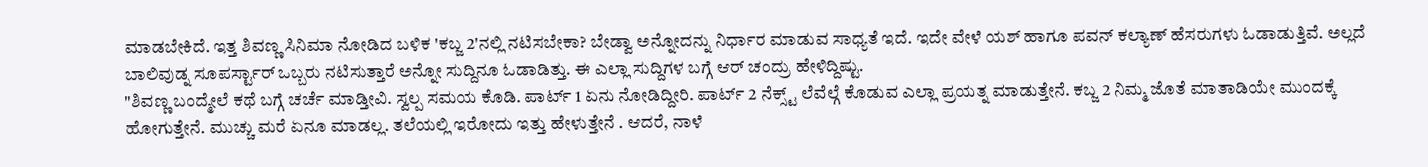ಮಾಡಬೇಕಿದೆ. ಇತ್ತ ಶಿವಣ್ಣ ಸಿನಿಮಾ ನೋಡಿದ ಬಳಿಕ 'ಕಬ್ಜ 2'ನಲ್ಲಿ ನಟಿಸಬೇಕಾ? ಬೇಡ್ವಾ ಅನ್ನೋದನ್ನು ನಿರ್ಧಾರ ಮಾಡುವ ಸಾಧ್ಯತೆ ಇದೆ. ಇದೇ ವೇಳೆ ಯಶ್ ಹಾಗೂ ಪವನ್ ಕಲ್ಯಾಣ್ ಹೆಸರುಗಳು ಓಡಾಡುತ್ತಿವೆ. ಅಲ್ಲದೆ ಬಾಲಿವುಡ್ನ ಸೂಪರ್ಸ್ಟಾರ್ ಒಬ್ಬರು ನಟಿಸುತ್ತಾರೆ ಅನ್ನೋ ಸುದ್ದಿನೂ ಓಡಾಡಿತ್ತು. ಈ ಎಲ್ಲಾ ಸುದ್ದಿಗಳ ಬಗ್ಗೆ ಆರ್ ಚಂದ್ರು ಹೇಳಿದ್ದಿಷ್ಟು.
"ಶಿವಣ್ಣ ಬಂದ್ಮೇಲೆ ಕಥೆ ಬಗ್ಗೆ ಚರ್ಚೆ ಮಾಡ್ತೀವಿ. ಸ್ವಲ್ಪ ಸಮಯ ಕೊಡಿ. ಪಾರ್ಟ್ 1 ಏನು ನೋಡಿದ್ದೀರಿ. ಪಾರ್ಟ್ 2 ನೆಕ್ಸ್ಟ್ ಲೆವೆಲ್ಗೆ ಕೊಡುವ ಎಲ್ಲಾ ಪ್ರಯತ್ನ ಮಾಡುತ್ತೇನೆ. ಕಬ್ಜ 2 ನಿಮ್ಮ ಜೊತೆ ಮಾತಾಡಿಯೇ ಮುಂದಕ್ಕೆ ಹೋಗುತ್ತೇನೆ. ಮುಚ್ಚು ಮರೆ ಏನೂ ಮಾಡಲ್ಲ. ತಲೆಯಲ್ಲಿ ಇರೋದು ಇತ್ತು ಹೇಳುತ್ತೇನೆ . ಆದರೆ, ನಾಳೆ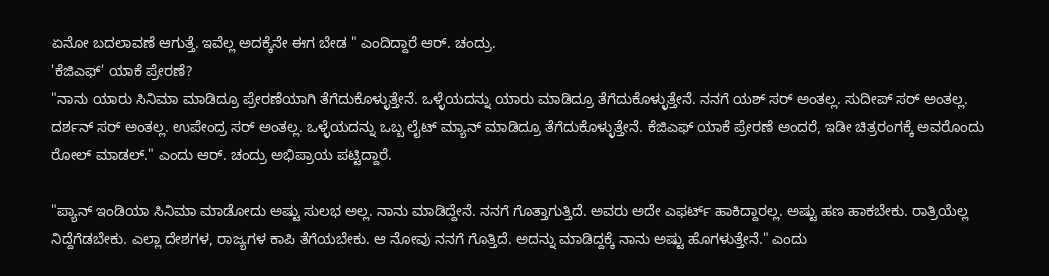ಏನೋ ಬದಲಾವಣೆ ಆಗುತ್ತೆ. ಇವೆಲ್ಲ ಅದಕ್ಕೆನೇ ಈಗ ಬೇಡ " ಎಂದಿದ್ದಾರೆ ಆರ್. ಚಂದ್ರು.
'ಕೆಜಿಎಫ್' ಯಾಕೆ ಪ್ರೇರಣೆ?
"ನಾನು ಯಾರು ಸಿನಿಮಾ ಮಾಡಿದ್ರೂ ಪ್ರೇರಣೆಯಾಗಿ ತೆಗೆದುಕೊಳ್ಳುತ್ತೇನೆ. ಒಳ್ಳೆಯದನ್ನು ಯಾರು ಮಾಡಿದ್ರೂ ತೆಗೆದುಕೊಳ್ಳುತ್ತೇನೆ. ನನಗೆ ಯಶ್ ಸರ್ ಅಂತಲ್ಲ. ಸುದೀಪ್ ಸರ್ ಅಂತಲ್ಲ. ದರ್ಶನ್ ಸರ್ ಅಂತಲ್ಲ. ಉಪೇಂದ್ರ ಸರ್ ಅಂತಲ್ಲ. ಒಳ್ಳೆಯದನ್ನು ಒಬ್ಬ ಲೈಟ್ ಮ್ಯಾನ್ ಮಾಡಿದ್ರೂ ತೆಗೆದುಕೊಳ್ಳುತ್ತೇನೆ. ಕೆಜಿಎಫ್ ಯಾಕೆ ಪ್ರೇರಣೆ ಅಂದರೆ, ಇಡೀ ಚಿತ್ರರಂಗಕ್ಕೆ ಅವರೊಂದು ರೋಲ್ ಮಾಡಲ್." ಎಂದು ಆರ್. ಚಂದ್ರು ಅಭಿಪ್ರಾಯ ಪಟ್ಟಿದ್ದಾರೆ.

"ಪ್ಯಾನ್ ಇಂಡಿಯಾ ಸಿನಿಮಾ ಮಾಡೋದು ಅಷ್ಟು ಸುಲಭ ಅಲ್ಲ. ನಾನು ಮಾಡಿದ್ದೇನೆ. ನನಗೆ ಗೊತ್ತಾಗುತ್ತಿದೆ. ಅವರು ಅದೇ ಎಫರ್ಟ್ ಹಾಕಿದ್ದಾರಲ್ಲ. ಅಷ್ಟು ಹಣ ಹಾಕಬೇಕು. ರಾತ್ರಿಯೆಲ್ಲ ನಿದ್ದೆಗೆಡಬೇಕು. ಎಲ್ಲಾ ದೇಶಗಳ, ರಾಜ್ಯಗಳ ಕಾಪಿ ತೆಗೆಯಬೇಕು. ಆ ನೋವು ನನಗೆ ಗೊತ್ತಿದೆ. ಅದನ್ನು ಮಾಡಿದ್ದಕ್ಕೆ ನಾನು ಅಷ್ಟು ಹೊಗಳುತ್ತೇನೆ." ಎಂದು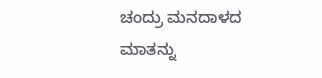ಚಂದ್ರು ಮನದಾಳದ ಮಾತನ್ನು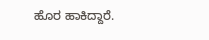ಹೊರ ಹಾಕಿದ್ದಾರೆ.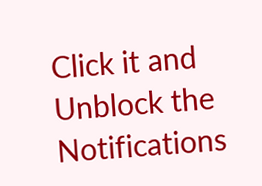Click it and Unblock the Notifications